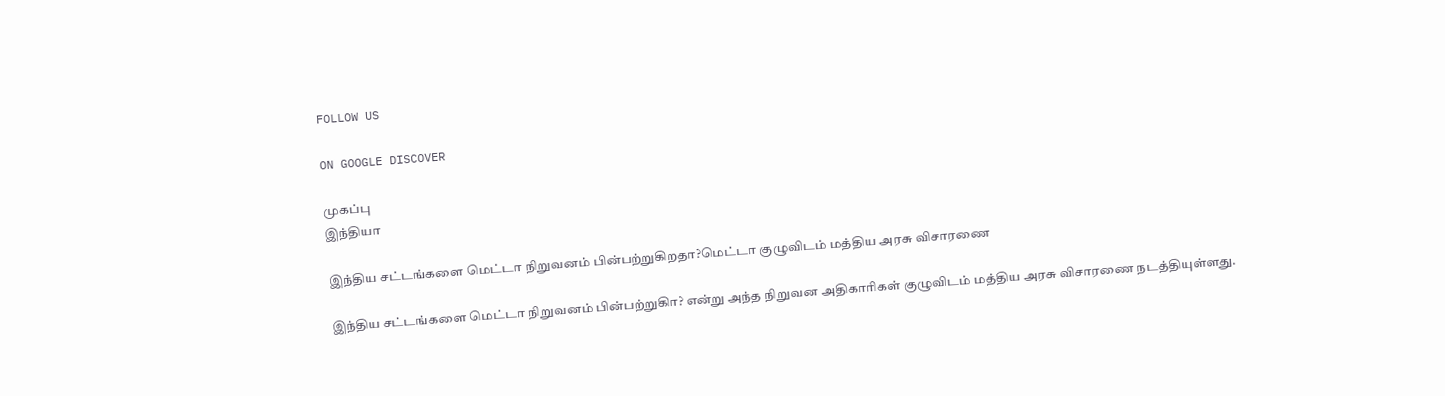FOLLOW US

ON GOOGLE DISCOVER

முகப்பு
இந்தியா

இந்திய சட்டங்களை மெட்டா நிறுவனம் பின்பற்றுகிறதா?மெட்டா குழுவிடம் மத்திய அரசு விசாரணை

இந்திய சட்டங்களை மெட்டா நிறுவனம் பின்பற்றுகிா? என்று அந்த நிறுவன அதிகாரிகள் குழுவிடம் மத்திய அரசு விசாரணை நடத்தியுள்ளது.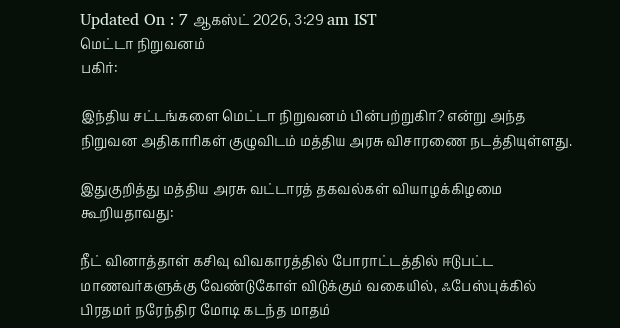Updated On : 7 ஆகஸ்ட் 2026, 3:29 am IST
மெட்டா நிறுவனம்
பகிர்:

இந்திய சட்டங்களை மெட்டா நிறுவனம் பின்பற்றுகிா? என்று அந்த நிறுவன அதிகாரிகள் குழுவிடம் மத்திய அரசு விசாரணை நடத்தியுள்ளது.

இதுகுறித்து மத்திய அரசு வட்டாரத் தகவல்கள் வியாழக்கிழமை கூறியதாவது:

நீட் வினாத்தாள் கசிவு விவகாரத்தில் போராட்டத்தில் ஈடுபட்ட மாணவர்களுக்கு வேண்டுகோள் விடுக்கும் வகையில், ஃபேஸ்புக்கில் பிரதமர் நரேந்திர மோடி கடந்த மாதம்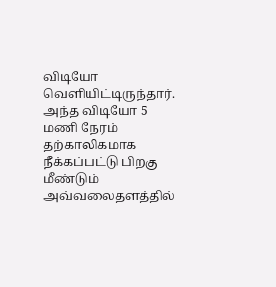விடியோ வெளியிட்டிருந்தார். அந்த விடியோ 5 மணி நேரம் தற்காலிகமாக நீக்கப்பட்டு பிறகு மீண்டும் அவ்வலைதளத்தில்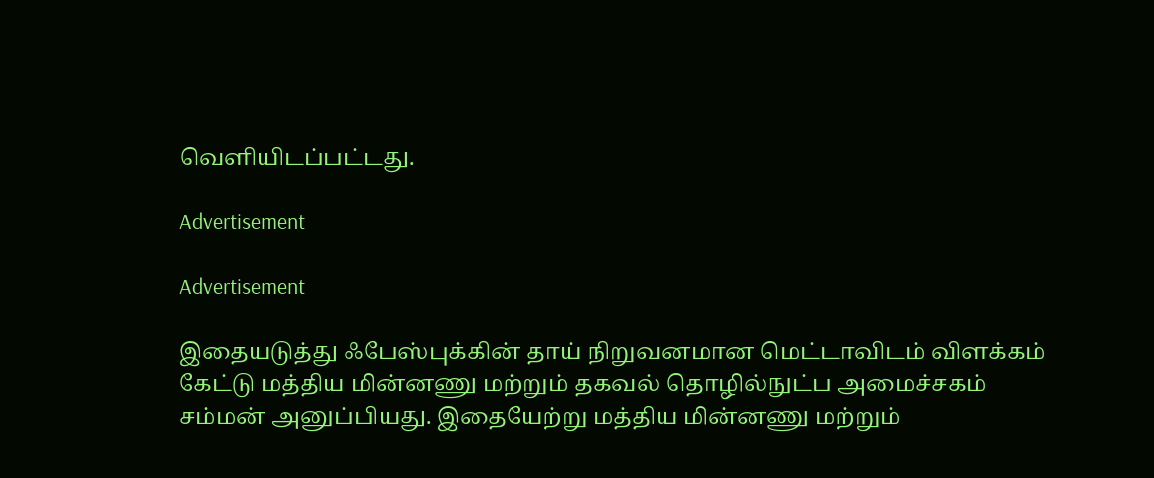வெளியிடப்பட்டது.

Advertisement

Advertisement

இதையடுத்து ஃபேஸ்புக்கின் தாய் நிறுவனமான மெட்டாவிடம் விளக்கம் கேட்டு மத்திய மின்னணு மற்றும் தகவல் தொழில்நுட்ப அமைச்சகம் சம்மன் அனுப்பியது. இதையேற்று மத்திய மின்னணு மற்றும்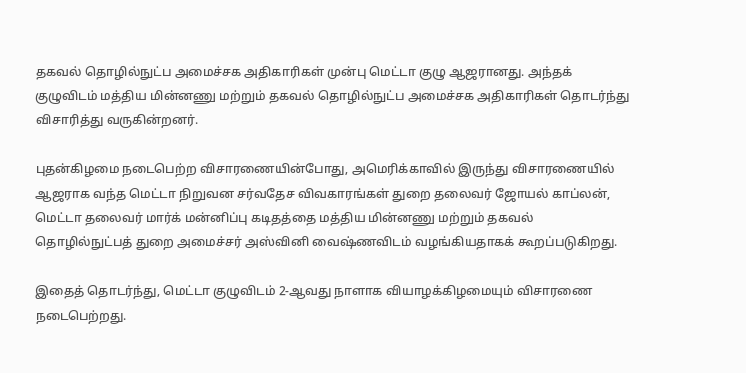தகவல் தொழில்நுட்ப அமைச்சக அதிகாரிகள் முன்பு மெட்டா குழு ஆஜரானது. அந்தக் குழுவிடம் மத்திய மின்னணு மற்றும் தகவல் தொழில்நுட்ப அமைச்சக அதிகாரிகள் தொடர்ந்து விசாரித்து வருகின்றனர்.

புதன்கிழமை நடைபெற்ற விசாரணையின்போது, அமெரிக்காவில் இருந்து விசாரணையில் ஆஜராக வந்த மெட்டா நிறுவன சர்வதேச விவகாரங்கள் துறை தலைவர் ஜோயல் காப்லன், மெட்டா தலைவர் மார்க் மன்னிப்பு கடிதத்தை மத்திய மின்னணு மற்றும் தகவல் தொழில்நுட்பத் துறை அமைச்சர் அஸ்வினி வைஷ்ணவிடம் வழங்கியதாகக் கூறப்படுகிறது.

இதைத் தொடர்ந்து, மெட்டா குழுவிடம் 2-ஆவது நாளாக வியாழக்கிழமையும் விசாரணை நடைபெற்றது.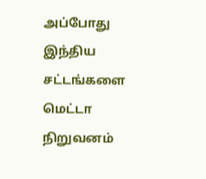அப்போது இந்திய சட்டங்களை மெட்டா நிறுவனம்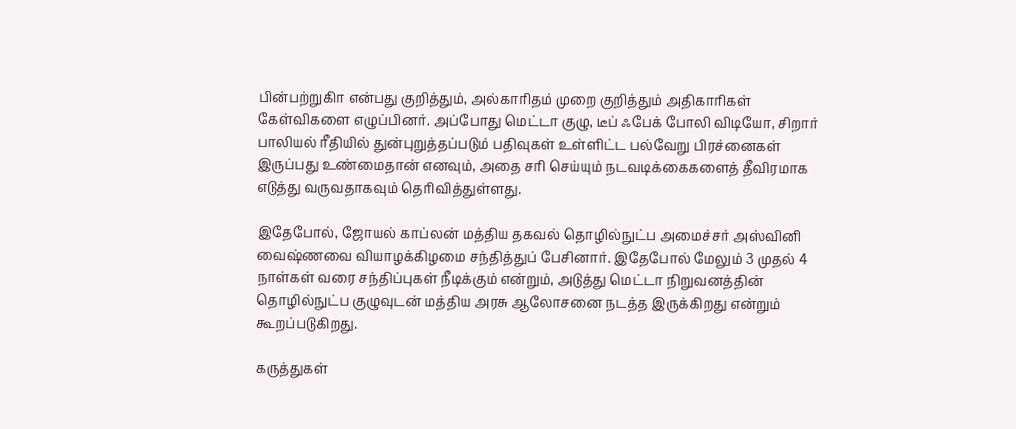பின்பற்றுகிா என்பது குறித்தும், அல்காரிதம் முறை குறித்தும் அதிகாரிகள் கேள்விகளை எழுப்பினர். அப்போது மெட்டா குழு, டீப் ஃபேக் போலி விடியோ, சிறார் பாலியல் ரீதியில் துன்புறுத்தப்படும் பதிவுகள் உள்ளிட்ட பல்வேறு பிரச்னைகள் இருப்பது உண்மைதான் எனவும், அதை சரி செய்யும் நடவடிக்கைகளைத் தீவிரமாக எடுத்து வருவதாகவும் தெரிவித்துள்ளது.

இதேபோல், ஜோயல் காப்லன் மத்திய தகவல் தொழில்நுட்ப அமைச்சர் அஸ்வினி வைஷ்ணவை வியாழக்கிழமை சந்தித்துப் பேசினார். இதேபோல் மேலும் 3 முதல் 4 நாள்கள் வரை சந்திப்புகள் நீடிக்கும் என்றும், அடுத்து மெட்டா நிறுவனத்தின் தொழில்நுட்ப குழுவுடன் மத்திய அரசு ஆலோசனை நடத்த இருக்கிறது என்றும் கூறப்படுகிறது.

கருத்துகள்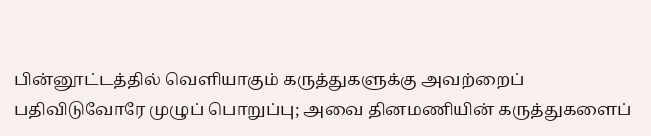பின்னூட்டத்தில் வெளியாகும் கருத்துகளுக்கு அவற்றைப் பதிவிடுவோரே முழுப் பொறுப்பு; அவை தினமணியின் கருத்துகளைப்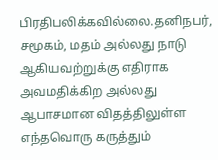பிரதிபலிக்கவில்லை.தனிநபர், சமூகம், மதம் அல்லது நாடு ஆகியவற்றுக்கு எதிராக அவமதிக்கிற அல்லது ஆபாசமான விதத்திலுள்ள எந்தவொரு கருத்தும்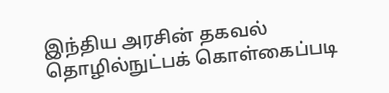இந்திய அரசின் தகவல் தொழில்நுட்பக் கொள்கைப்படி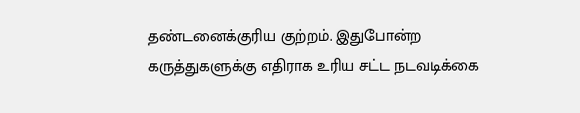தண்டனைக்குரிய குற்றம். இதுபோன்ற கருத்துகளுக்கு எதிராக உரிய சட்ட நடவடிக்கை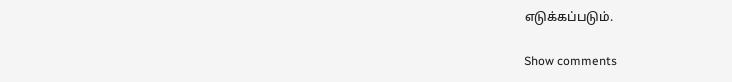எடுக்கப்படும்.

Show comments